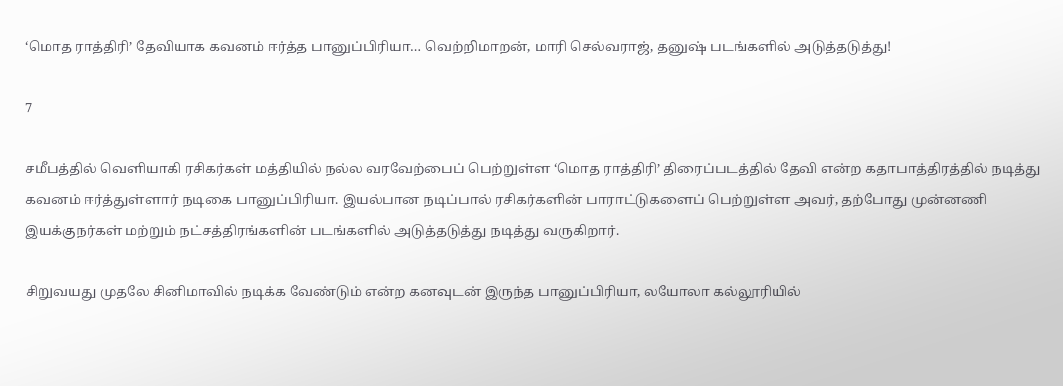‘மொத ராத்திரி’ தேவியாக கவனம் ஈர்த்த பானுப்பிரியா… வெற்றிமாறன், மாரி செல்வராஜ், தனுஷ் படங்களில் அடுத்தடுத்து!

7

சமீபத்தில் வெளியாகி ரசிகர்கள் மத்தியில் நல்ல வரவேற்பைப் பெற்றுள்ள ‘மொத ராத்திரி’ திரைப்படத்தில் தேவி என்ற கதாபாத்திரத்தில் நடித்து கவனம் ஈர்த்துள்ளார் நடிகை பானுப்பிரியா. இயல்பான நடிப்பால் ரசிகர்களின் பாராட்டுகளைப் பெற்றுள்ள அவர், தற்போது முன்னணி இயக்குநர்கள் மற்றும் நட்சத்திரங்களின் படங்களில் அடுத்தடுத்து நடித்து வருகிறார்.

சிறுவயது முதலே சினிமாவில் நடிக்க வேண்டும் என்ற கனவுடன் இருந்த பானுப்பிரியா, லயோலா கல்லூரியில்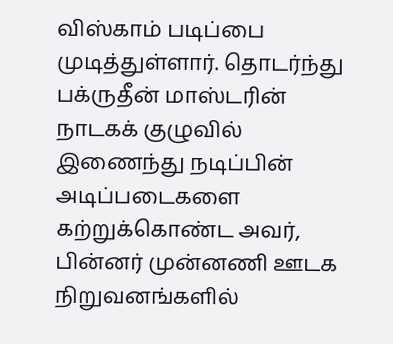விஸ்காம் படிப்பை முடித்துள்ளார். தொடர்ந்து பக்ருதீன் மாஸ்டரின் நாடகக் குழுவில் இணைந்து நடிப்பின் அடிப்படைகளை கற்றுக்கொண்ட அவர், பின்னர் முன்னணி ஊடக நிறுவனங்களில்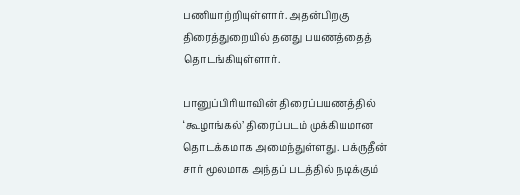பணியாற்றியுள்ளார். அதன்பிறகு திரைத்துறையில் தனது பயணத்தைத் தொடங்கியுள்ளார்.

பானுப்பிரியாவின் திரைப்பயணத்தில் ‘கூழாங்கல்’ திரைப்படம் முக்கியமான தொடக்கமாக அமைந்துள்ளது. பக்ருதீன் சார் மூலமாக அந்தப் படத்தில் நடிக்கும்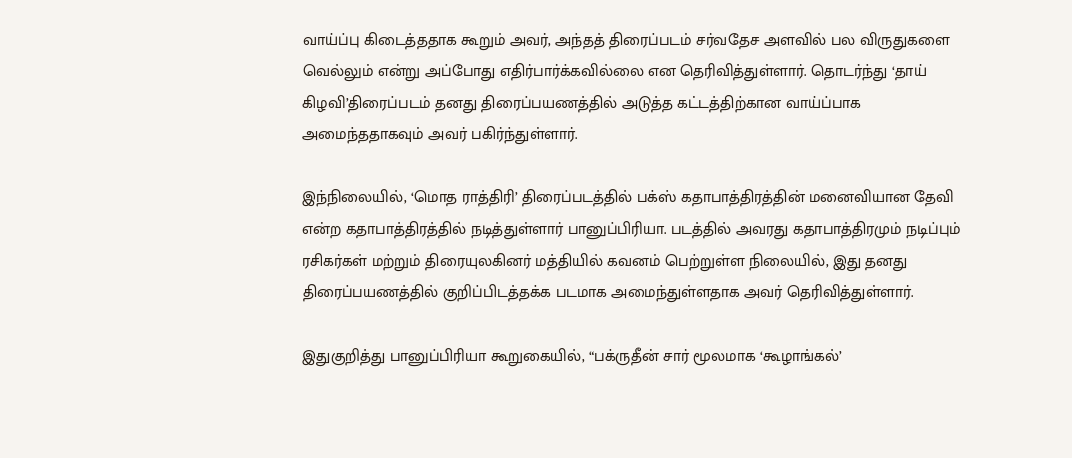வாய்ப்பு கிடைத்ததாக கூறும் அவர், அந்தத் திரைப்படம் சர்வதேச அளவில் பல விருதுகளை வெல்லும் என்று அப்போது எதிர்பார்க்கவில்லை என தெரிவித்துள்ளார். தொடர்ந்து ‘தாய் கிழவி’திரைப்படம் தனது திரைப்பயணத்தில் அடுத்த கட்டத்திற்கான வாய்ப்பாக அமைந்ததாகவும் அவர் பகிர்ந்துள்ளார்.

இந்நிலையில், ‘மொத ராத்திரி’ திரைப்படத்தில் பக்ஸ் கதாபாத்திரத்தின் மனைவியான தேவி என்ற கதாபாத்திரத்தில் நடித்துள்ளார் பானுப்பிரியா. படத்தில் அவரது கதாபாத்திரமும் நடிப்பும் ரசிகர்கள் மற்றும் திரையுலகினர் மத்தியில் கவனம் பெற்றுள்ள நிலையில், இது தனது திரைப்பயணத்தில் குறிப்பிடத்தக்க படமாக அமைந்துள்ளதாக அவர் தெரிவித்துள்ளார்.

இதுகுறித்து பானுப்பிரியா கூறுகையில், “பக்ருதீன் சார் மூலமாக ‘கூழாங்கல்’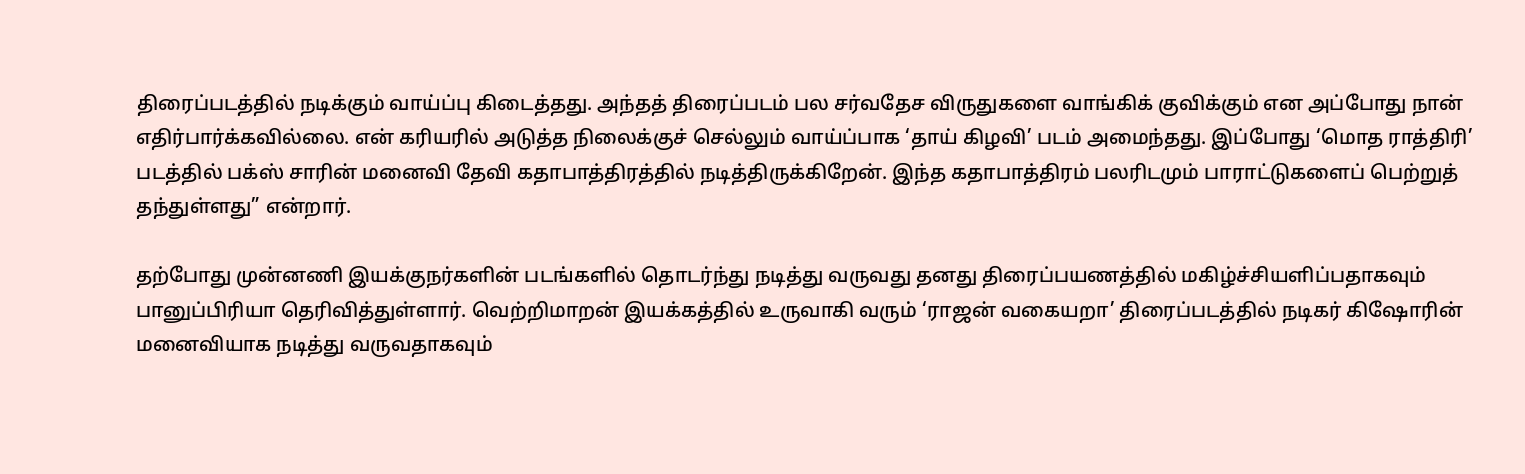திரைப்படத்தில் நடிக்கும் வாய்ப்பு கிடைத்தது. அந்தத் திரைப்படம் பல சர்வதேச விருதுகளை வாங்கிக் குவிக்கும் என அப்போது நான் எதிர்பார்க்கவில்லை. என் கரியரில் அடுத்த நிலைக்குச் செல்லும் வாய்ப்பாக ‘தாய் கிழவி’ படம் அமைந்தது. இப்போது ‘மொத ராத்திரி’ படத்தில் பக்ஸ் சாரின் மனைவி தேவி கதாபாத்திரத்தில் நடித்திருக்கிறேன். இந்த கதாபாத்திரம் பலரிடமும் பாராட்டுகளைப் பெற்றுத் தந்துள்ளது” என்றார்.

தற்போது முன்னணி இயக்குநர்களின் படங்களில் தொடர்ந்து நடித்து வருவது தனது திரைப்பயணத்தில் மகிழ்ச்சியளிப்பதாகவும் பானுப்பிரியா தெரிவித்துள்ளார். வெற்றிமாறன் இயக்கத்தில் உருவாகி வரும் ‘ராஜன் வகையறா’ திரைப்படத்தில் நடிகர் கிஷோரின் மனைவியாக நடித்து வருவதாகவும்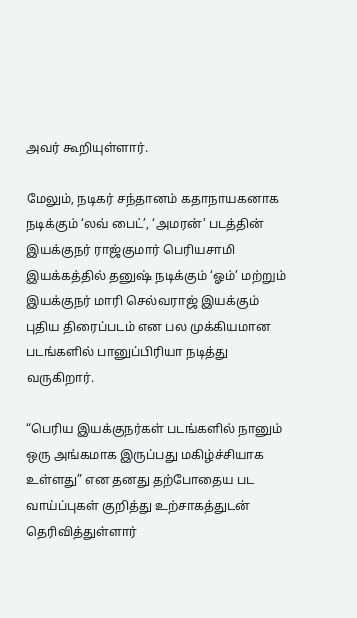அவர் கூறியுள்ளார்.

மேலும், நடிகர் சந்தானம் கதாநாயகனாக நடிக்கும் ‘லவ் பைட்’, ‘அமரன்’ படத்தின் இயக்குநர் ராஜ்குமார் பெரியசாமி இயக்கத்தில் தனுஷ் நடிக்கும் ‘ஓம்’ மற்றும் இயக்குநர் மாரி செல்வராஜ் இயக்கும் புதிய திரைப்படம் என பல முக்கியமான படங்களில் பானுப்பிரியா நடித்து வருகிறார்.

“பெரிய இயக்குநர்கள் படங்களில் நானும் ஒரு அங்கமாக இருப்பது மகிழ்ச்சியாக உள்ளது” என தனது தற்போதைய பட வாய்ப்புகள் குறித்து உற்சாகத்துடன் தெரிவித்துள்ளார்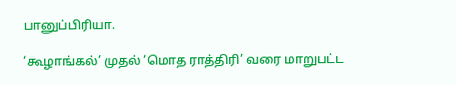பானுப்பிரியா.

‘கூழாங்கல்’ முதல் ‘மொத ராத்திரி’ வரை மாறுபட்ட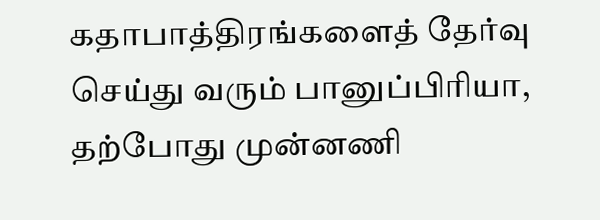கதாபாத்திரங்களைத் தேர்வு செய்து வரும் பானுப்பிரியா, தற்போது முன்னணி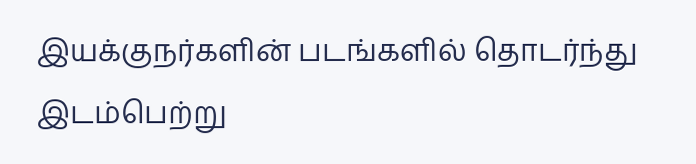இயக்குநர்களின் படங்களில் தொடர்ந்து இடம்பெற்று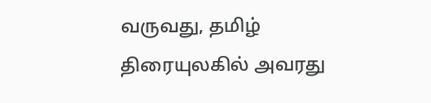வருவது, தமிழ் திரையுலகில் அவரது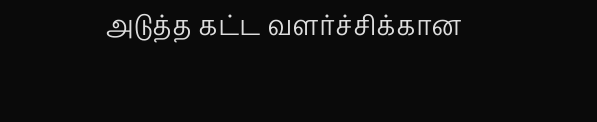அடுத்த கட்ட வளர்ச்சிக்கான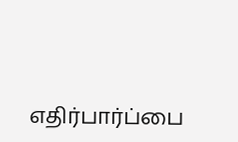எதிர்பார்ப்பை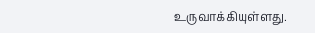உருவாக்கியுள்ளது.